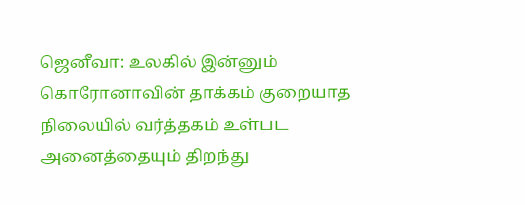ஜெனீவா: உலகில் இன்னும் கொரோனாவின் தாக்கம் குறையாத நிலையில் வர்த்தகம் உள்பட அனைத்தையும் திறந்து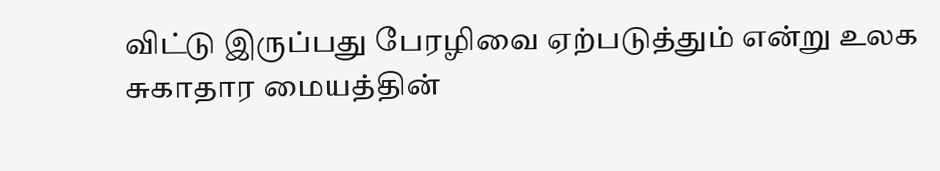விட்டு இருப்பது பேரழிவை ஏற்படுத்தும் என்று உலக சுகாதார மையத்தின்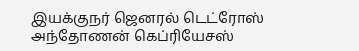இயக்குநர் ஜெனரல் டெட்ரோஸ் அந்தோணன் கெப்ரியேசஸ்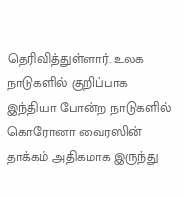தெரிவித்துள்ளார். உலக நாடுகளில் குறிப்பாக இந்தியா போன்ற நாடுகளில் கொரோனா வைரஸின் தாக்கம் அதிகமாக இருந்து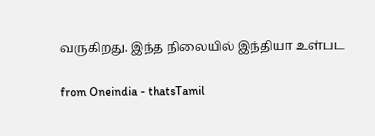வருகிறது. இந்த நிலையில் இந்தியா உள்பட

from Oneindia - thatsTamil